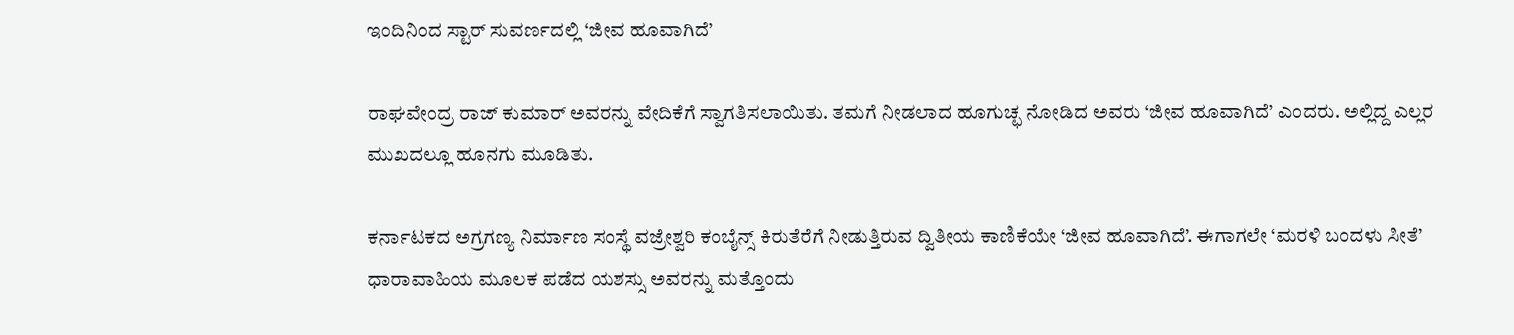ಇಂದಿನಿಂದ ಸ್ಟಾರ್ ಸುವರ್ಣದಲ್ಲಿ ‘ಜೀವ ಹೂವಾಗಿದೆ’

ರಾಘವೇಂದ್ರ ರಾಜ್ ಕುಮಾರ್ ಅವರನ್ನು ವೇದಿಕೆಗೆ ಸ್ವಾಗತಿಸಲಾಯಿತು. ತಮಗೆ ನೀಡಲಾದ ಹೂಗುಚ್ಛ ನೋಡಿದ ಅವರು ‘ಜೀವ ಹೂವಾಗಿದೆ’ ಎಂದರು. ಅಲ್ಲಿದ್ದ ಎಲ್ಲರ ಮುಖದಲ್ಲೂ ಹೂನಗು ಮೂಡಿತು.

ಕರ್ನಾಟಕದ ಅಗ್ರಗಣ್ಯ ನಿರ್ಮಾಣ ಸಂಸ್ಥೆ ವಜ್ರೇಶ್ವರಿ ಕಂಬೈನ್ಸ್ ಕಿರುತೆರೆಗೆ ನೀಡುತ್ತಿರುವ ದ್ವಿತೀಯ ಕಾಣಿಕೆಯೇ ‘ಜೀವ ಹೂವಾಗಿದೆ’. ಈಗಾಗಲೇ ‘ಮರಳಿ ಬಂದಳು ಸೀತೆ’ ಧಾರಾವಾಹಿಯ ಮೂಲಕ ಪಡೆದ ಯಶಸ್ಸು ಅವರನ್ನು ಮತ್ತೊಂದು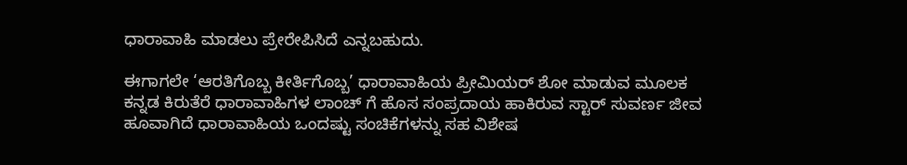ಧಾರಾವಾಹಿ ಮಾಡಲು ಪ್ರೇರೇಪಿಸಿದೆ ಎನ್ನಬಹುದು.

ಈಗಾಗಲೇ ‘ಆರತಿಗೊಬ್ಬ ಕೀರ್ತಿಗೊಬ್ಬ’ ಧಾರಾವಾಹಿಯ ಪ್ರೀಮಿಯರ್ ಶೋ ಮಾಡುವ ಮೂಲಕ ಕನ್ನಡ ಕಿರುತೆರೆ ಧಾರಾವಾಹಿಗಳ ಲಾಂಚ್ ಗೆ ಹೊಸ ಸಂಪ್ರದಾಯ ಹಾಕಿರುವ ಸ್ಟಾರ್ ಸುವರ್ಣ ಜೀವ ಹೂವಾಗಿದೆ ಧಾರಾವಾಹಿಯ ಒಂದಷ್ಟು ಸಂಚಿಕೆಗಳನ್ನು ಸಹ ವಿಶೇಷ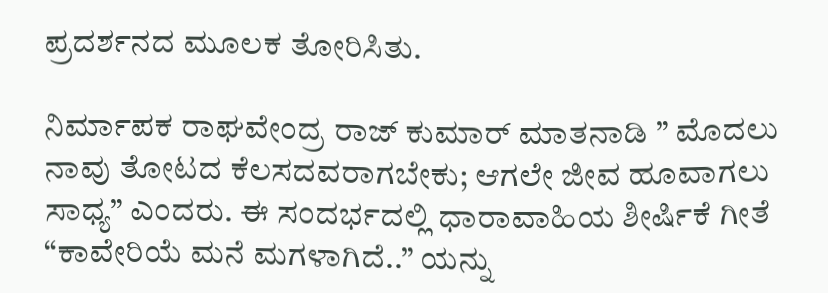ಪ್ರದರ್ಶನದ ಮೂಲಕ ತೋರಿಸಿತು.

ನಿರ್ಮಾಪಕ ರಾಘವೇಂದ್ರ ರಾಜ್ ಕುಮಾರ್ ಮಾತನಾಡಿ ” ಮೊದಲು ನಾವು ತೋಟದ ಕೆಲಸದವರಾಗಬೇಕು; ಆಗಲೇ ಜೀವ ಹೂವಾಗಲು ಸಾಧ್ಯ” ಎಂದರು. ಈ ಸಂದರ್ಭದಲ್ಲಿ ಧಾರಾವಾಹಿಯ ಶೀರ್ಷಿಕೆ ಗೀತೆ “ಕಾವೇರಿಯೆ ಮನೆ ಮಗಳಾಗಿದೆ..” ಯನ್ನು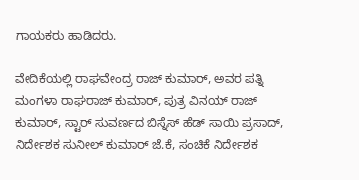ಗಾಯಕರು ಹಾಡಿದರು.

ವೇದಿಕೆಯಲ್ಲಿ ರಾಘವೇಂದ್ರ ರಾಜ್ ಕುಮಾರ್, ಅವರ ಪತ್ನಿ ಮಂಗಳಾ ರಾಘರಾಜ್ ಕುಮಾರ್, ಪುತ್ರ ವಿನಯ್ ರಾಜ್ ಕುಮಾರ್, ಸ್ಟಾರ್ ಸುವರ್ಣದ ಬಿಸ್ನೆಸ್ ಹೆಡ್ ಸಾಯಿ ಪ್ರಸಾದ್, ನಿರ್ದೇಶಕ ಸುನೀಲ್ ಕುಮಾರ್ ಜೆ.ಕೆ, ಸಂಚಿಕೆ ನಿರ್ದೇಶಕ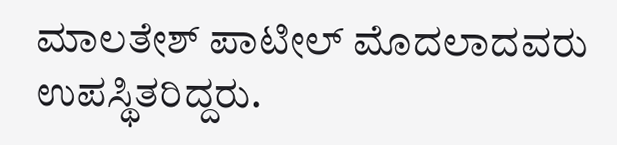ಮಾಲತೇಶ್ ಪಾಟೀಲ್ ಮೊದಲಾದವರು ಉಪಸ್ಥಿತರಿದ್ದರು.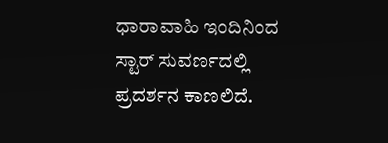ಧಾರಾವಾಹಿ ಇಂದಿನಿಂದ ಸ್ಟಾರ್ ಸುವರ್ಣದಲ್ಲಿ ಪ್ರದರ್ಶನ ಕಾಣಲಿದೆ.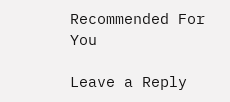Recommended For You

Leave a Reply